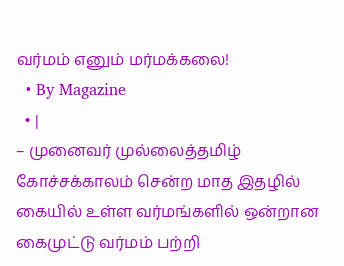வர்மம் எனும் மர்மக்கலை!
  • By Magazine
  • |
– முனைவர் முல்லைத்தமிழ் கோச்சக்காலம் சென்ற மாத இதழில் கையில் உள்ள வர்மங்களில் ஒன்றான கைமுட்டு வர்மம் பற்றி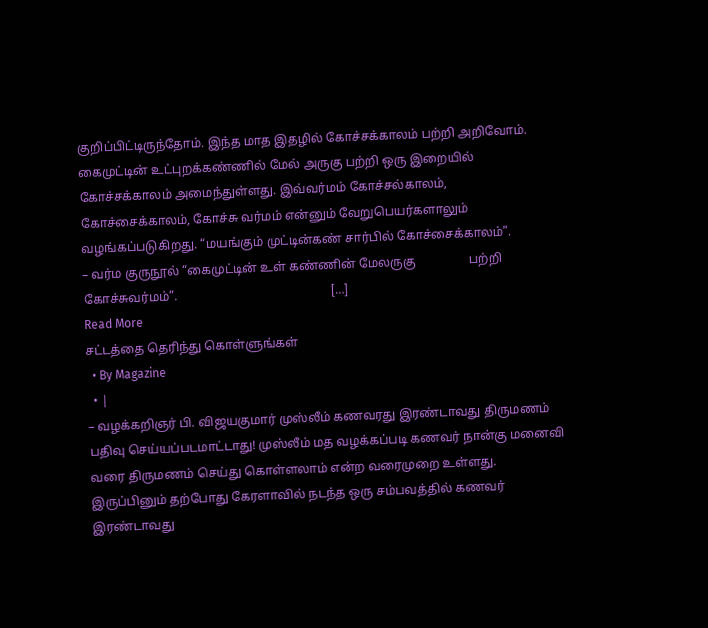குறிப்பிட்டிருந்தோம். இந்த மாத இதழில் கோச்சக்காலம் பற்றி அறிவோம். கைமுட்டின் உட்புறக்கண்ணில் மேல் அருகு பற்றி ஒரு இறையில் கோச்சக்காலம் அமைந்துள்ளது. இவ்வர்மம் கோச்சல்காலம், கோச்சைக்காலம், கோச்சு வர்மம் என்னும் வேறுபெயர்களாலும் வழங்கப்படுகிறது. “மயங்கும் முட்டின்கண் சார்பில் கோச்சைக்காலம்”.                                                                                 – வர்ம குருநூல் “கைமுட்டின் உள் கண்ணின் மேலருகு                 பற்றி கோச்சுவர்மம்”.                                                 […]
Read More
சட்டத்தை தெரிந்து கொள்ளுங்கள்
  • By Magazine
  • |
– வழக்கறிஞர் பி. விஜயகுமார் முஸ்லீம் கணவரது இரண்டாவது திருமணம் பதிவு செய்யப்படமாட்டாது! முஸ்லீம் மத வழக்கப்படி கணவர் நான்கு மனைவி வரை திருமணம் செய்து கொள்ளலாம் என்ற வரைமுறை உள்ளது. இருப்பினும் தற்போது கேரளாவில் நடந்த ஒரு சம்பவத்தில் கணவர் இரண்டாவது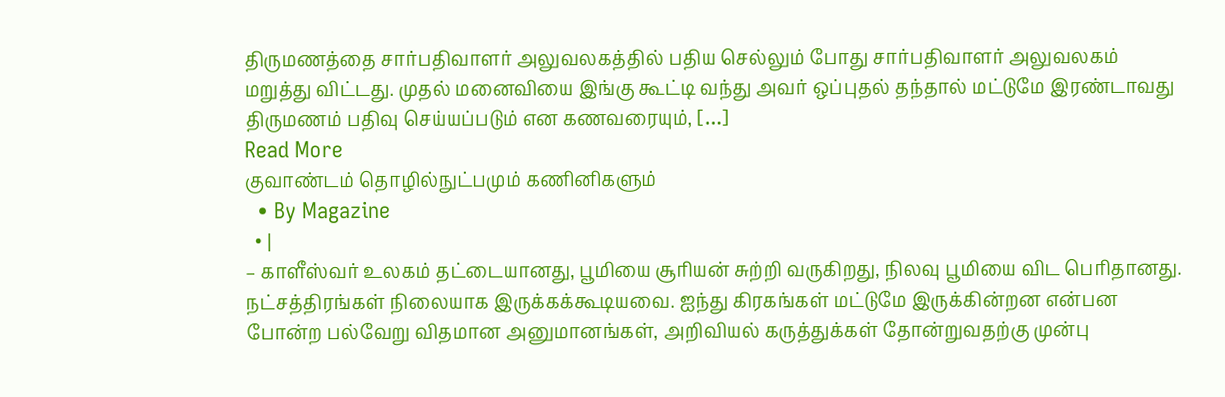திருமணத்தை சார்பதிவாளர் அலுவலகத்தில் பதிய செல்லும் போது சார்பதிவாளர் அலுவலகம் மறுத்து விட்டது. முதல் மனைவியை இங்கு கூட்டி வந்து அவர் ஒப்புதல் தந்தால் மட்டுமே இரண்டாவது திருமணம் பதிவு செய்யப்படும் என கணவரையும், […]
Read More
குவாண்டம் தொழில்நுட்பமும் கணினிகளும்
  • By Magazine
  • |
– காளீஸ்வர் உலகம் தட்டையானது, பூமியை சூரியன் சுற்றி வருகிறது, நிலவு பூமியை விட பெரிதானது. நட்சத்திரங்கள் நிலையாக இருக்கக்கூடியவை. ஐந்து கிரகங்கள் மட்டுமே இருக்கின்றன என்பன போன்ற பல்வேறு விதமான அனுமானங்கள், அறிவியல் கருத்துக்கள் தோன்றுவதற்கு முன்பு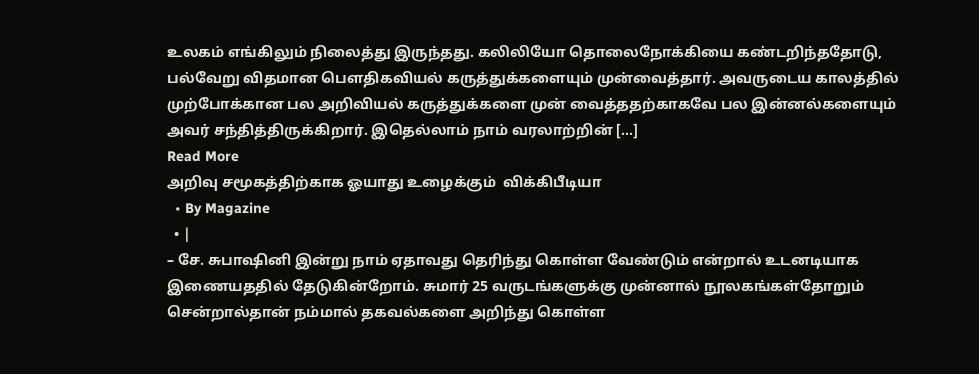உலகம் எங்கிலும் நிலைத்து இருந்தது. கலிலியோ தொலைநோக்கியை கண்டறிந்ததோடு, பல்வேறு விதமான பௌதிகவியல் கருத்துக்களையும் முன்வைத்தார். அவருடைய காலத்தில் முற்போக்கான பல அறிவியல் கருத்துக்களை முன் வைத்ததற்காகவே பல இன்னல்களையும் அவர் சந்தித்திருக்கிறார். இதெல்லாம் நாம் வரலாற்றின் […]
Read More
அறிவு சமூகத்திற்காக ஓயாது உழைக்கும்  விக்கிபீடியா
  • By Magazine
  • |
– சே. சுபாஷினி இன்று நாம் ஏதாவது தெரிந்து கொள்ள வேண்டும் என்றால் உடனடியாக இணையததில் தேடுகின்றோம். சுமார் 25 வருடங்களுக்கு முன்னால் நூலகங்கள்தோறும் சென்றால்தான் நம்மால் தகவல்களை அறிந்து கொள்ள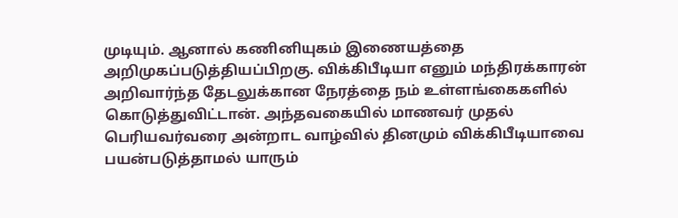முடியும். ஆனால் கணினியுகம் இணையத்தை அறிமுகப்படுத்தியப்பிறகு. விக்கிபீடியா எனும் மந்திரக்காரன் அறிவார்ந்த தேடலுக்கான நேரத்தை நம் உள்ளங்கைகளில் கொடுத்துவிட்டான். அந்தவகையில் மாணவர் முதல் பெரியவர்வரை அன்றாட வாழ்வில் தினமும் விக்கிபீடியாவை பயன்படுத்தாமல் யாரும்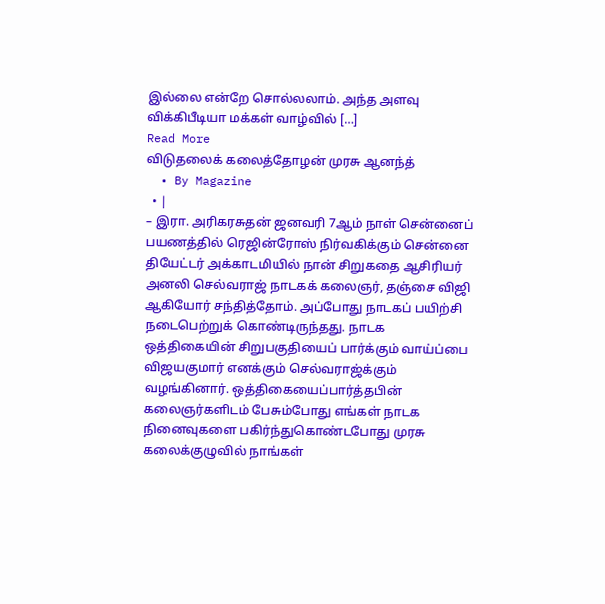இல்லை என்றே சொல்லலாம். அந்த அளவு விக்கிபீடியா மக்கள் வாழ்வில் […]
Read More
விடுதலைக் கலைத்தோழன் முரசு ஆனந்த்
  • By Magazine
  • |
– இரா. அரிகரசுதன் ஜனவரி 7ஆம் நாள் சென்னைப் பயணத்தில் ரெஜின்ரோஸ் நிர்வகிக்கும் சென்னை தியேட்டர் அக்காடமியில் நான் சிறுகதை ஆசிரியர் அனலி செல்வராஜ் நாடகக் கலைஞர், தஞ்சை விஜி ஆகியோர் சந்தித்தோம். அப்போது நாடகப் பயிற்சி நடைபெற்றுக் கொண்டிருந்தது. நாடக ஒத்திகையின் சிறுபகுதியைப் பார்க்கும் வாய்ப்பை விஜயகுமார் எனக்கும் செல்வராஜ்க்கும் வழங்கினார். ஒத்திகையைப்பார்த்தபின் கலைஞர்களிடம் பேசும்போது எங்கள் நாடக நினைவுகளை பகிர்ந்துகொண்டபோது முரசு கலைக்குழுவில் நாங்கள்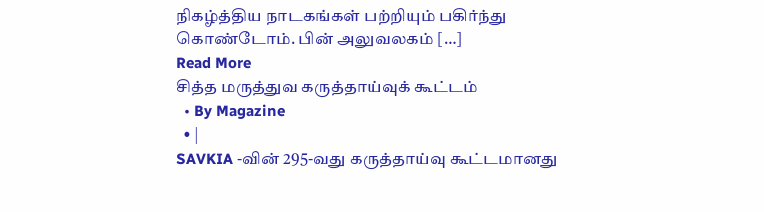நிகழ்த்திய நாடகங்கள் பற்றியும் பகிர்ந்து கொண்டோம். பின் அலுவலகம் […]
Read More
சித்த மருத்துவ கருத்தாய்வுக் கூட்டம்
  • By Magazine
  • |
SAVKIA -வின் 295-வது கருத்தாய்வு கூட்டமானது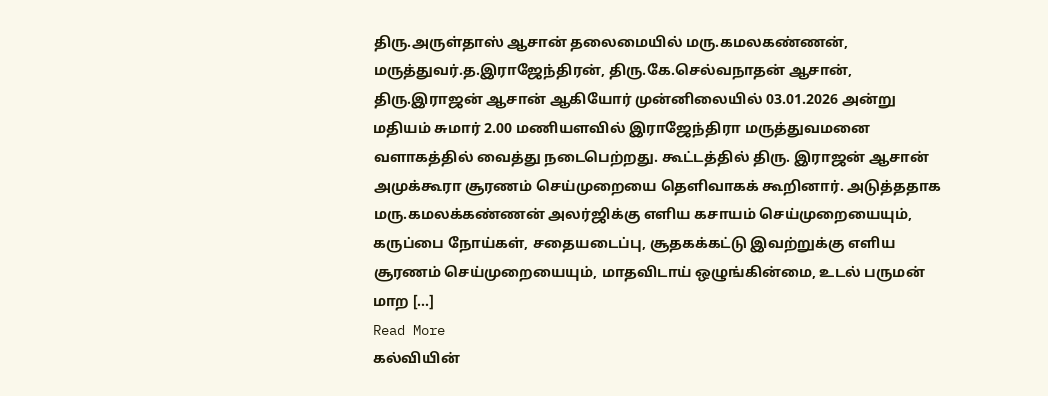திரு.அருள்தாஸ் ஆசான் தலைமையில் மரு.கமலகண்ணன், மருத்துவர்.த.இராஜேந்திரன், திரு.கே.செல்வநாதன் ஆசான், திரு.இராஜன் ஆசான் ஆகியோர் முன்னிலையில் 03.01.2026 அன்று மதியம் சுமார் 2.00 மணியளவில் இராஜேந்திரா மருத்துவமனை வளாகத்தில் வைத்து நடைபெற்றது. கூட்டத்தில் திரு. இராஜன் ஆசான் அமுக்கூரா சூரணம் செய்முறையை தெளிவாகக் கூறினார். அடுத்ததாக மரு.கமலக்கண்ணன் அலர்ஜிக்கு எளிய கசாயம் செய்முறையையும், கருப்பை நோய்கள், சதையடைப்பு, சூதகக்கட்டு இவற்றுக்கு எளிய சூரணம் செய்முறையையும், மாதவிடாய் ஒழுங்கின்மை, உடல் பருமன் மாற […]
Read More
கல்வியின்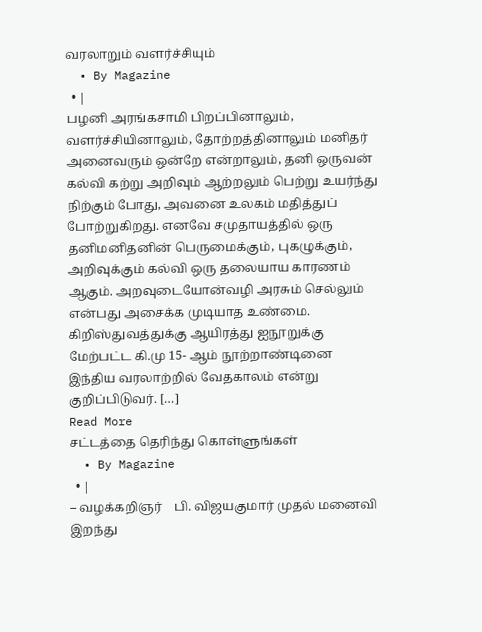வரலாறும் வளர்ச்சியும்
  • By Magazine
  • |
பழனி அரங்கசாமி பிறப்பினாலும், வளர்ச்சியினாலும், தோற்றத்தினாலும் மனிதர் அனைவரும் ஒன்றே என்றாலும், தனி ஒருவன் கல்வி கற்று அறிவும் ஆற்றலும் பெற்று உயர்ந்து நிற்கும் போது, அவனை உலகம் மதித்துப் போற்றுகிறது. எனவே சமுதாயத்தில் ஒரு தனிமனிதனின் பெருமைக்கும், புகழுக்கும், அறிவுக்கும் கல்வி ஒரு தலையாய காரணம் ஆகும். அறவுடையோன்வழி அரசும் செல்லும் என்பது அசைக்க முடியாத உண்மை. கிறிஸ்துவத்துக்கு ஆயிரத்து ஐநூறுக்கு மேற்பட்ட கி.மு 15- ஆம் நூற்றாண்டினை இந்திய வரலாற்றில் வேதகாலம் என்று குறிப்பிடுவர். […]
Read More
சட்டத்தை தெரிந்து கொள்ளுங்கள்
  • By Magazine
  • |
– வழக்கறிஞர்    பி. விஜயகுமார் முதல் மனைவி இறந்து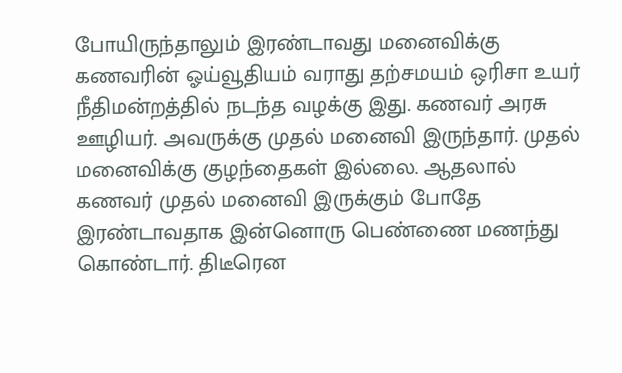போயிருந்தாலும் இரண்டாவது மனைவிக்கு கணவரின் ஓய்வூதியம் வராது தற்சமயம் ஒரிசா உயர் நீதிமன்றத்தில் நடந்த வழக்கு இது. கணவர் அரசு ஊழியர். அவருக்கு முதல் மனைவி இருந்தார். முதல் மனைவிக்கு குழந்தைகள் இல்லை. ஆதலால் கணவர் முதல் மனைவி இருக்கும் போதே இரண்டாவதாக இன்னொரு பெண்ணை மணந்து கொண்டார். திடீரென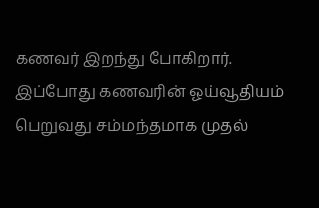கணவர் இறந்து போகிறார். இப்போது கணவரின் ஓய்வூதியம் பெறுவது சம்மந்தமாக முதல்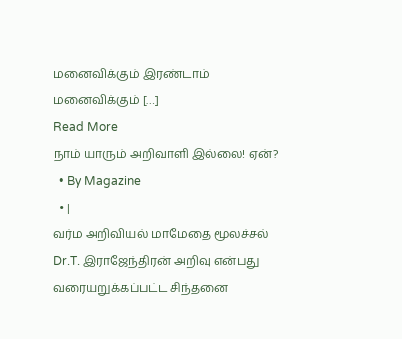மனைவிக்கும் இரண்டாம் மனைவிக்கும் […]
Read More
நாம் யாரும் அறிவாளி இல்லை! ஏன்?
  • By Magazine
  • |
வர்ம அறிவியல் மாமேதை மூலச்சல் Dr.T. இராஜேந்திரன் அறிவு என்பது வரையறுக்கப்பட்ட சிந்தனை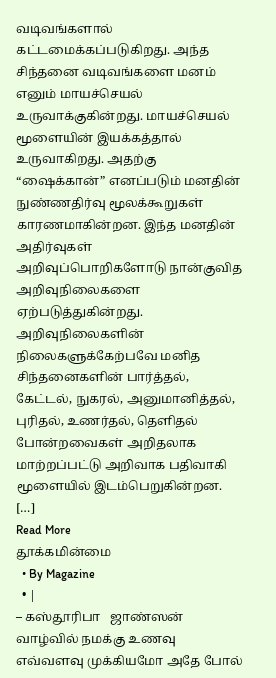வடிவங்களால் கட்டமைக்கப்படுகிறது. அந்த சிந்தனை வடிவங்களை மனம் எனும் மாயச்செயல் உருவாக்குகின்றது. மாயச்செயல் மூளையின் இயக்கத்தால் உருவாகிறது. அதற்கு “ஷைக்கான்” எனப்படும் மனதின் நுண்ணதிர்வு மூலக்கூறுகள் காரணமாகின்றன. இந்த மனதின் அதிர்வுகள் அறிவுப்பொறிகளோடு நான்குவித அறிவுநிலைகளை ஏற்படுத்துகின்றது. அறிவுநிலைகளின் நிலைகளுக்கேற்பவே மனித சிந்தனைகளின் பார்த்தல், கேட்டல், நுகரல், அனுமானித்தல், புரிதல், உணர்தல், தெளிதல் போன்றவைகள் அறிதலாக மாற்றப்பட்டு அறிவாக பதிவாகி மூளையில் இடம்பெறுகின்றன. […]
Read More
தூக்கமின்மை
  • By Magazine
  • |
– கஸ்தூரிபா   ஜாண்ஸன் வாழ்வில் நமக்கு உணவு எவ்வளவு முக்கியமோ அதே போல்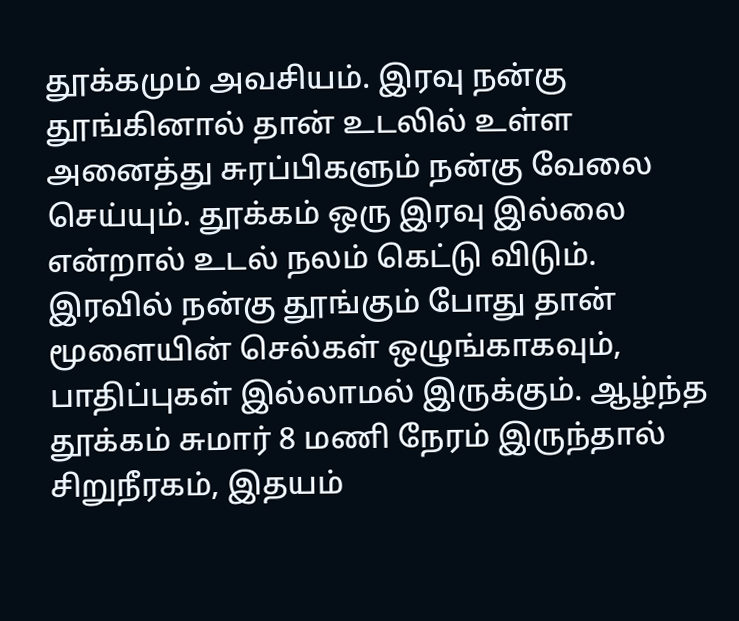தூக்கமும் அவசியம். இரவு நன்கு தூங்கினால் தான் உடலில் உள்ள அனைத்து சுரப்பிகளும் நன்கு வேலை செய்யும். தூக்கம் ஒரு இரவு இல்லை என்றால் உடல் நலம் கெட்டு விடும்.  இரவில் நன்கு தூங்கும் போது தான் மூளையின் செல்கள் ஒழுங்காகவும், பாதிப்புகள் இல்லாமல் இருக்கும். ஆழ்ந்த தூக்கம் சுமார் 8 மணி நேரம் இருந்தால் சிறுநீரகம், இதயம்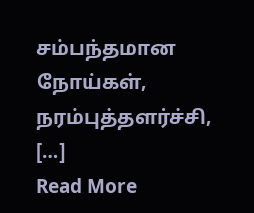சம்பந்தமான நோய்கள், நரம்புத்தளர்ச்சி, […]
Read More